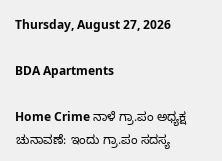Thursday, August 27, 2026

BDA Apartments

Home Crime ನಾಳೆ ಗ್ರಾ.ಪಂ ಅಧ್ಯಕ್ಷ ಚುನಾವಣೆ: ಇಂದು ಗ್ರಾ.ಪಂ ಸದಸ್ಯ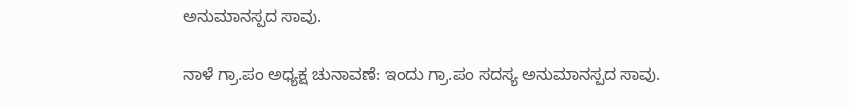ಅನುಮಾನಸ್ಪದ ಸಾವು.

ನಾಳೆ ಗ್ರಾ.ಪಂ ಅಧ್ಯಕ್ಷ ಚುನಾವಣೆ: ಇಂದು ಗ್ರಾ.ಪಂ ಸದಸ್ಯ ಅನುಮಾನಸ್ಪದ ಸಾವು.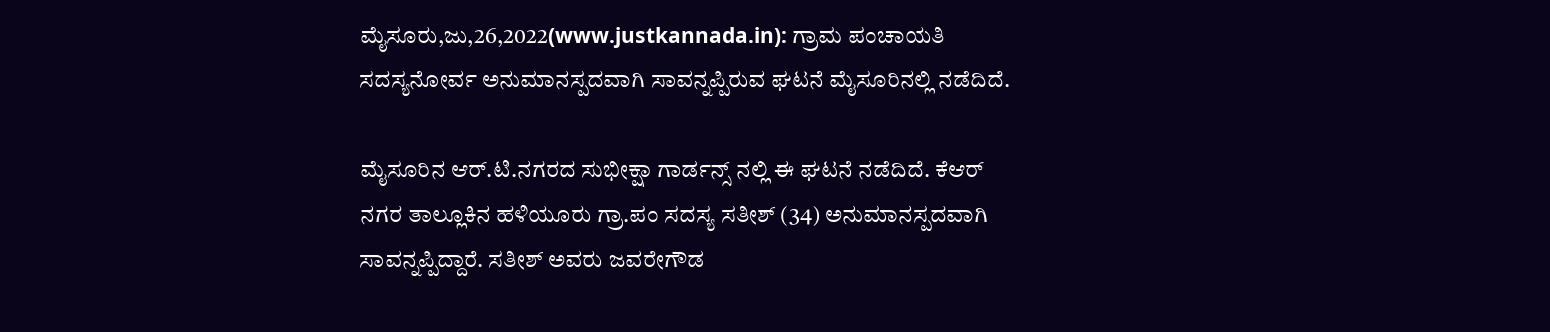ಮೈಸೂರು,ಜು,26,2022(www.justkannada.in): ಗ್ರಾಮ ಪಂಚಾಯತಿ ಸದಸ್ಯನೋರ್ವ ಅನುಮಾನಸ್ಪದವಾಗಿ ಸಾವನ್ನಪ್ಪಿರುವ ಘಟನೆ ಮೈಸೂರಿನಲ್ಲಿ ನಡೆದಿದೆ.

ಮೈಸೂರಿನ ಆರ್‌.ಟಿ.ನಗರದ ಸುಭೀಕ್ಷಾ ಗಾರ್ಡನ್ಸ್ ನಲ್ಲಿ ಈ ಘಟನೆ ನಡೆದಿದೆ. ಕೆಆರ್ ನಗರ ತಾಲ್ಲೂಕಿನ ಹಳಿಯೂರು ಗ್ರಾ.ಪಂ ಸದಸ್ಯ ಸತೀಶ್ (34) ಅನುಮಾನಸ್ಪದವಾಗಿ ಸಾವನ್ನಪ್ಪಿದ್ದಾರೆ. ಸತೀಶ್ ಅವರು ಜವರೇಗೌಡ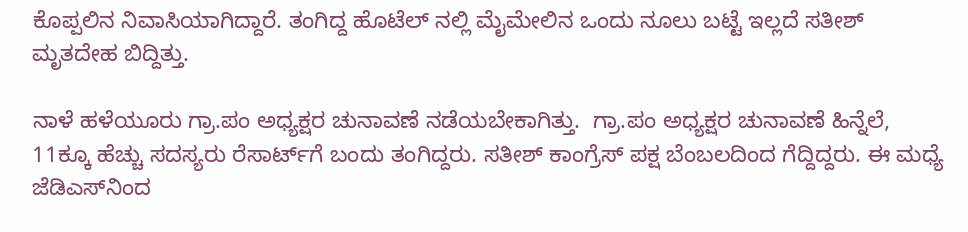ಕೊಪ್ಪಲಿನ ನಿವಾಸಿಯಾಗಿದ್ದಾರೆ. ತಂಗಿದ್ದ ಹೊಟೆಲ್ ನಲ್ಲಿ ಮೈಮೇಲಿನ ಒಂದು ನೂಲು ಬಟ್ಟೆ ಇಲ್ಲದೆ ಸತೀಶ್ ಮೃತದೇಹ ಬಿದ್ದಿತ್ತು.

ನಾಳೆ ಹಳೆಯೂರು ಗ್ರಾ.ಪಂ ಅಧ್ಯಕ್ಷರ ಚುನಾವಣೆ ನಡೆಯಬೇಕಾಗಿತ್ತು.  ಗ್ರಾ.ಪಂ ಅಧ್ಯಕ್ಷರ ಚುನಾವಣೆ ಹಿನ್ನೆಲೆ,  11ಕ್ಕೂ ಹೆಚ್ಚು ಸದಸ್ಯರು ರೆಸಾರ್ಟ್‌ಗೆ ಬಂದು ತಂಗಿದ್ದರು. ಸತೀಶ್ ಕಾಂಗ್ರೆಸ್ ಪಕ್ಷ ಬೆಂಬಲದಿಂದ ಗೆದ್ದಿದ್ದರು. ಈ ಮಧ್ಯೆ ಜೆಡಿಎಸ್‌ನಿಂದ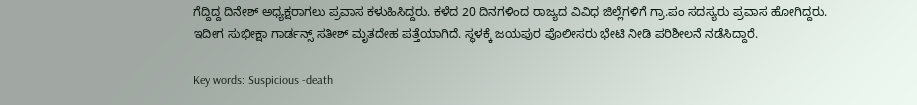ಗೆದ್ದಿದ್ದ ದಿನೇಶ್ ಅಧ್ಯಕ್ಷರಾಗಲು ಪ್ರವಾಸ ಕಳುಹಿಸಿದ್ದರು. ಕಳೆದ 20 ದಿನಗಳಿಂದ ರಾಜ್ಯದ ವಿವಿಧ ಜಿಲ್ಲೆಗಳಿಗೆ ಗ್ರಾ.ಪಂ ಸದಸ್ಯರು ಪ್ರವಾಸ ಹೋಗಿದ್ದರು. ಇದೀಗ ಸುಭೀಕ್ಷಾ ಗಾರ್ಡನ್ಸ್ ಸತೀಶ್ ಮೃತದೇಹ ಪತ್ತೆಯಾಗಿದೆ. ಸ್ಥಳಕ್ಕೆ ಜಯಪುರ ಪೊಲೀಸರು ಭೇಟಿ ನೀಡಿ ಪರಿಶೀಲನೆ ನಡೆಸಿದ್ದಾರೆ.

Key words: Suspicious -death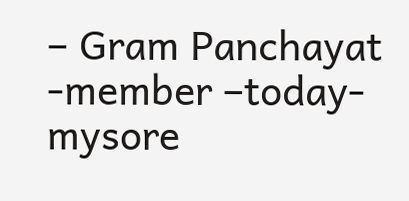– Gram Panchayat -member –today-mysore